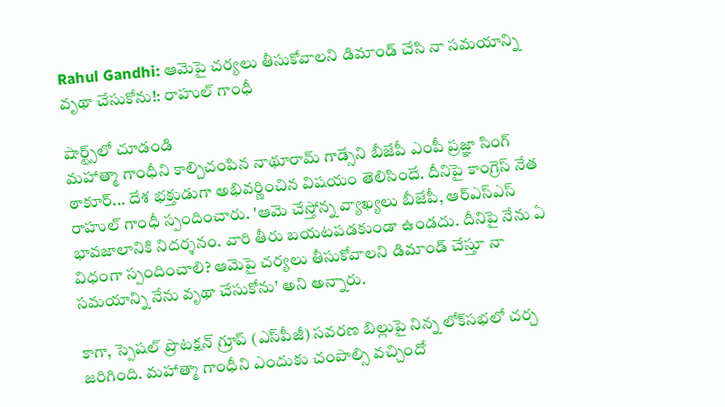Rahul Gandhi: ఆమెపై చర్యలు తీసుకోవాలని డిమాండ్ చేసి నా సమయాన్ని వృథా చేసుకోను!: రాహుల్ గాంధీ

షార్ట్స్‌లో చూడండి
మహాత్మా గాంధీని కాల్చిచంపిన నాథూరామ్ గాడ్సేని బీజేపీ ఎంపీ ప్రజ్ఞా సింగ్ ఠాకూర్... దేశ భక్తుడుగా అభివర్ణించిన విషయం తెలిసిందే. దీనిపై కాంగ్రెస్ నేత రాహుల్ గాంధీ స్పందించారు. 'ఆమె చేస్తోన్న వ్యాఖ్యలు బీజేపీ, ఆర్ఎస్ఎస్ భావజాలానికి నిదర్శనం. వారి తీరు బయటపడకుండా ఉండదు. దీనిపై నేను ఏ విధంగా స్పందించాలి? ఆమెపై చర్యలు తీసుకోవాలని డిమాండ్ చేస్తూ నా సమయాన్ని నేను వృథా చేసుకోను' అని అన్నారు.

కాగా, స్పెషల్ ప్రొటక్షన్ గ్రూప్ (ఎస్‌పీజీ) సవరణ బిల్లుపై నిన్న లోక్‌సభలో చర్చ జరిగింది. మహాత్మా గాంధీని ఎందుకు చంపాల్సి వచ్చిందో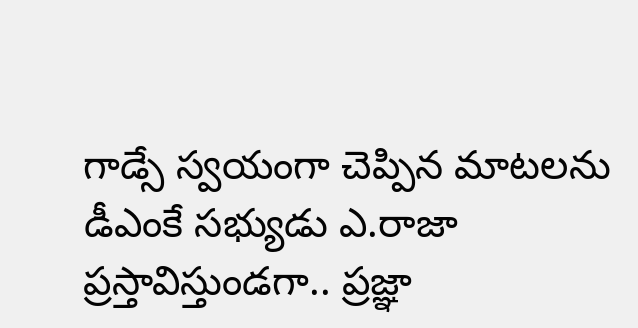గాడ్సే స్వయంగా చెప్పిన మాటలను డీఎంకే సభ్యుడు ఎ.రాజా ప్రస్తావిస్తుండగా.. ప్రజ్ఞా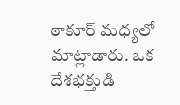ఠాకూర్ మధ్యలో మాట్లాడారు. ఒక దేశభక్తుడి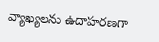వ్యాఖ్యలను ఉదాహరణగా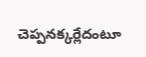చెప్పనక్కర్లేదంటూ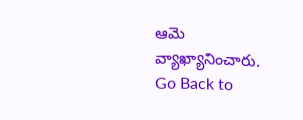ఆమె వ్యాఖ్యానించారు.
Go Back to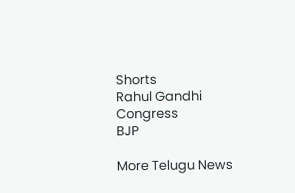Shorts
Rahul Gandhi
Congress
BJP

More Telugu News